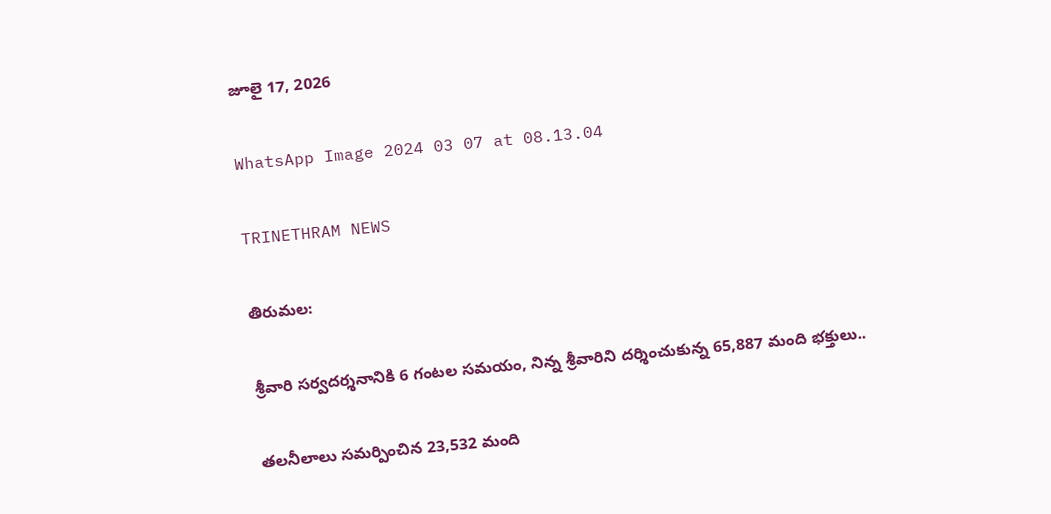జూలై 17, 2026

WhatsApp Image 2024 03 07 at 08.13.04

TRINETHRAM NEWS

తిరుమల:

శ్రీవారి సర్వదర్శనానికి 6 గంటల సమయం, నిన్న శ్రీవారిని దర్శించుకున్న 65,887 మంది భక్తులు..

తలనీలాలు సమర్పించిన 23,532 మంది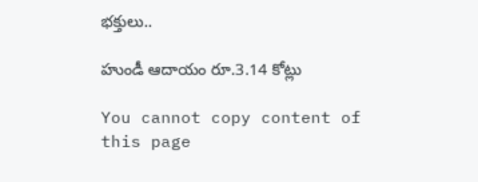భక్తులు..

హుండీ ఆదాయం రూ.3.14 కోట్లు

You cannot copy content of this page